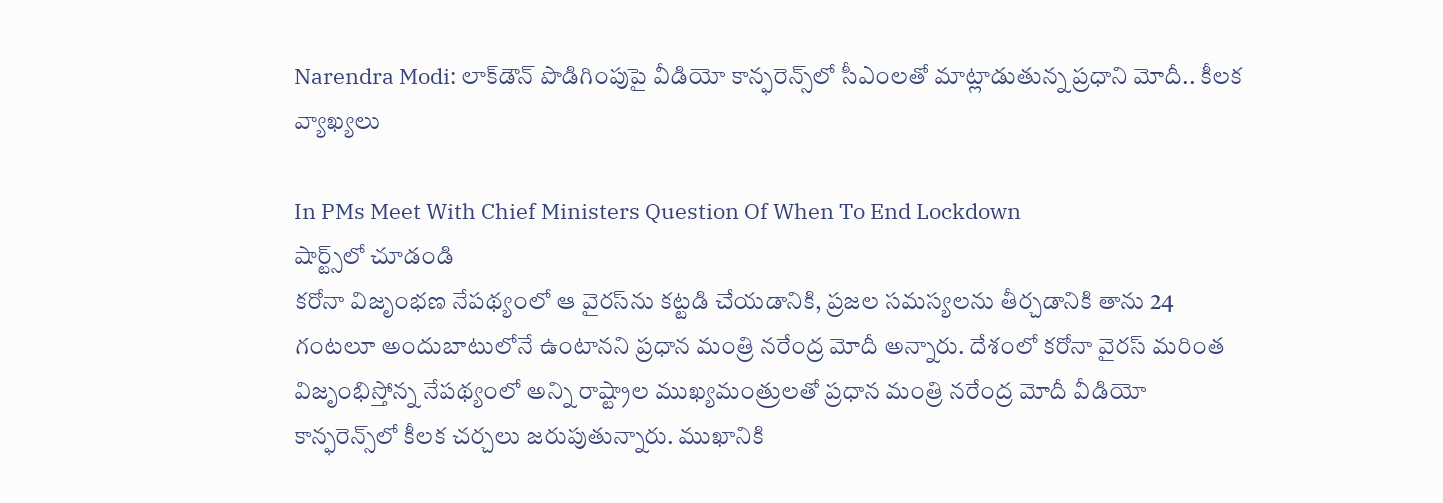Narendra Modi: లాక్‌డౌన్‌ పొడిగింపుపై వీడియో కాన్ఫరెన్స్‌లో సీఎంలతో మాట్లాడుతున్న ప్రధాని మోదీ.. కీలక వ్యాఖ్యలు

In PMs Meet With Chief Ministers Question Of When To End Lockdown
షార్ట్స్‌లో చూడండి
కరోనా విజృంభణ నేపథ్యంలో ఆ వైరస్‌ను కట్టడి చేయడానికి, ప్రజల సమస్యలను తీర్చడానికి తాను 24 గంటలూ అందుబాటులోనే ఉంటానని ప్రధాన మంత్రి నరేంద్ర మోదీ అన్నారు. దేశంలో కరోనా వైరస్ మరింత విజృంభిస్తోన్న నేపథ్యంలో అన్ని రాష్ట్రాల ముఖ్యమంత్రులతో ప్రధాన మంత్రి నరేంద్ర మోదీ వీడియో కాన్ఫరెన్స్‌లో కీలక చర్చలు జరుపుతున్నారు. ముఖానికి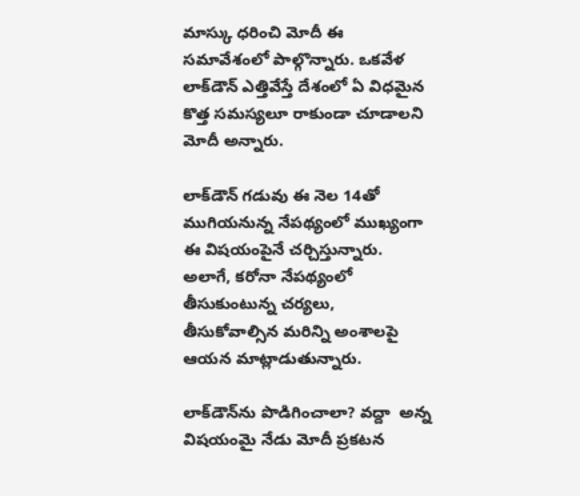మాస్కు ధరించి మోదీ ఈ సమావేశంలో పాల్గొన్నారు. ఒకవేళ లాక్‌డౌన్‌ ఎత్తివేస్తే దేశంలో ఏ విధమైన కొత్త సమస్యలూ రాకుండా చూడాలని మోదీ అన్నారు.

లాక్‌డౌన్ గడువు ఈ నెల 14తో ముగియనున్న నేపథ్యంలో ముఖ్యంగా ఈ విషయంపైనే చర్చిస్తున్నారు. అలాగే, కరోనా నేపథ్యంలో తీసుకుంటున్న చర్యలు, తీసుకోవాల్సిన మరిన్ని అంశాలపై ఆయన మాట్లాడుతున్నారు.

లాక్‌డౌన్‌ను పొడిగించాలా? వద్దా  అన్న విషయంమై నేడు మోదీ ప్రకటన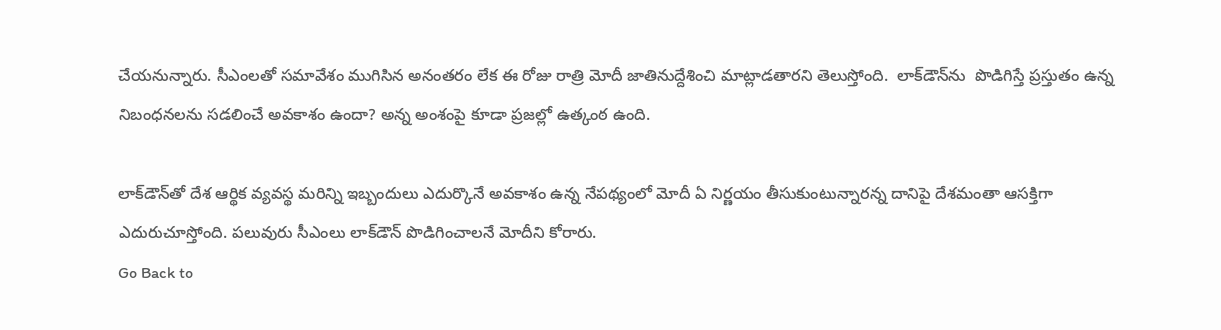చేయనున్నారు. సీఎంలతో సమావేశం ముగిసిన అనంతరం లేక ఈ రోజు రాత్రి మోదీ జాతినుద్దేశించి మాట్లాడతారని తెలుస్తోంది.  లాక్‌డౌన్‌ను  పొడిగిస్తే ప్రస్తుతం ఉన్న నిబంధనలను సడలించే అవకాశం ఉందా? అన్న అంశంపై కూడా ప్రజల్లో ఉత్కంఠ ఉంది.

లాక్‌డౌన్‌తో దేశ ఆర్థిక వ్యవస్థ మరిన్ని ఇబ్బందులు ఎదుర్కొనే అవకాశం ఉన్న నేపథ్యంలో మోదీ ఏ నిర్ణయం తీసుకుంటున్నారన్న దానిపై దేశమంతా ఆసక్తిగా ఎదురుచూస్తోంది. పలువురు సీఎంలు లాక్‌డౌన్‌ పొడిగించాలనే మోదీని కోరారు.
Go Back to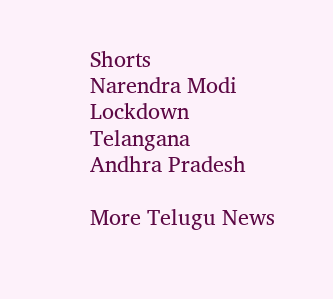Shorts
Narendra Modi
Lockdown
Telangana
Andhra Pradesh

More Telugu News